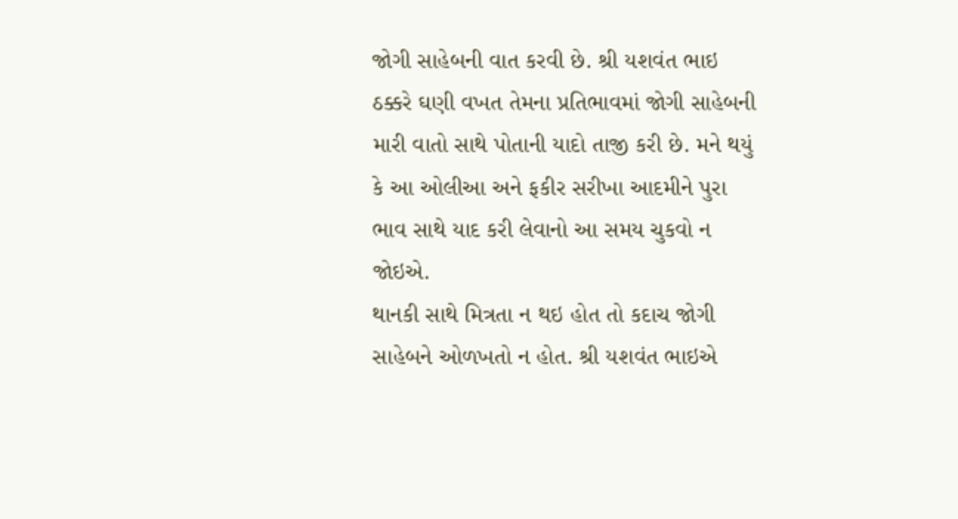જોગી સાહેબની વાત કરવી છે. શ્રી યશવંત ભાઇ ઠક્કરે ઘણી વખત તેમના પ્રતિભાવમાં જોગી સાહેબની મારી વાતો સાથે પોતાની યાદો તાજી કરી છે. મને થયું કે આ ઓલીઆ અને ફકીર સરીખા આદમીને પુરા ભાવ સાથે યાદ કરી લેવાનો આ સમય ચુકવો ન જોઇએ.
થાનકી સાથે મિત્રતા ન થઇ હોત તો કદાચ જોગી સાહેબને ઓળખતો ન હોત. શ્રી યશવંત ભાઇએ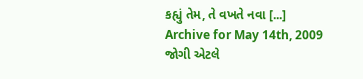કહ્યું તેમ, તે વખતે નવા [...]
Archive for May 14th, 2009
જોગી એટલે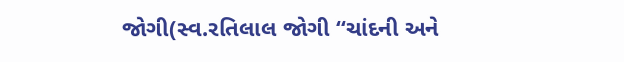જોગી(સ્વ.રતિલાલ જોગી “ચાંદની અને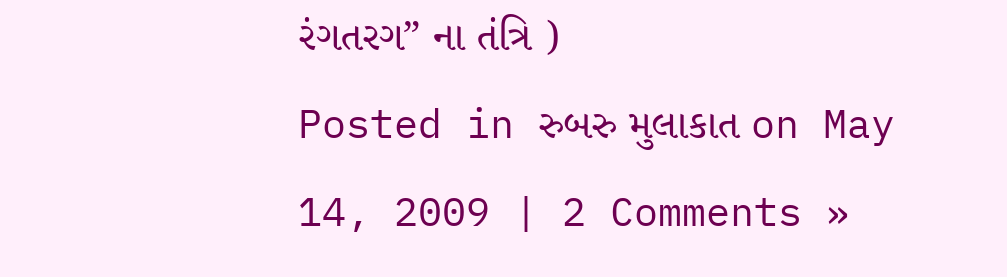રંગતરગ” ના તંત્રિ )
Posted in રુબરુ મુલાકાત on May 14, 2009 | 2 Comments »